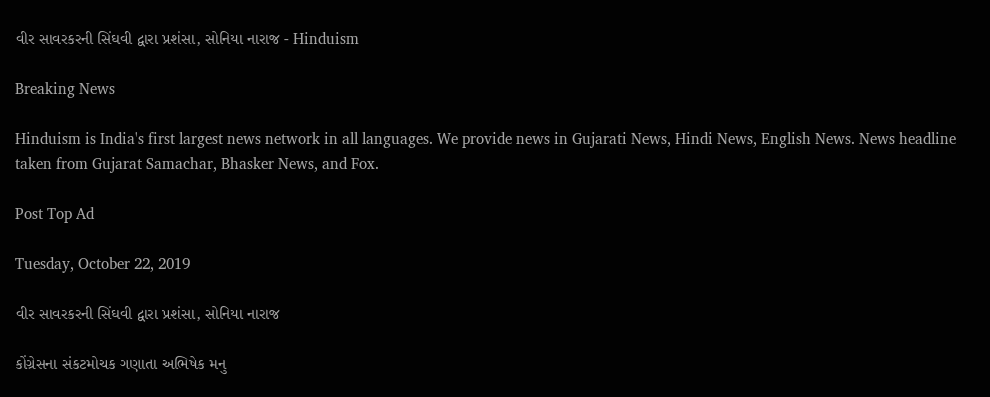વીર સાવરકરની સિંઘવી દ્વારા પ્રશંસા, સોનિયા નારાજ - Hinduism

Breaking News

Hinduism is India's first largest news network in all languages. We provide news in Gujarati News, Hindi News, English News. News headline taken from Gujarat Samachar, Bhasker News, and Fox.

Post Top Ad

Tuesday, October 22, 2019

વીર સાવરકરની સિંઘવી દ્વારા પ્રશંસા, સોનિયા નારાજ

કોંગ્રેસના સંકટમોચક ગણાતા અભિષેક મનુ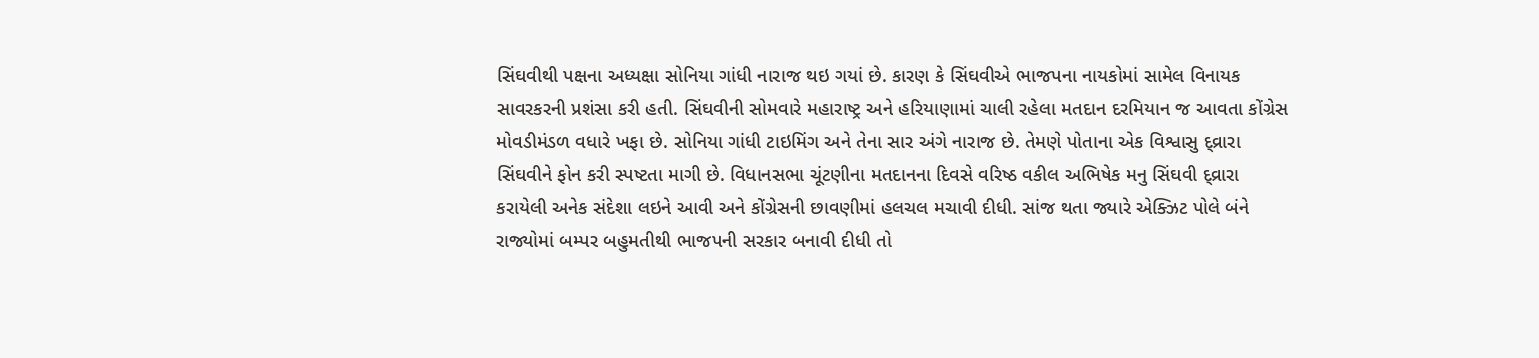સિંઘવીથી પક્ષના અધ્યક્ષા સોનિયા ગાંધી નારાજ થઇ ગયાં છે. કારણ કે સિંઘવીએ ભાજપના નાયકોમાં સામેલ વિનાયક સાવરકરની પ્રશંસા કરી હતી. સિંઘવીની સોમવારે મહારાષ્ટ્ર અને હરિયાણામાં ચાલી રહેલા મતદાન દરમિયાન જ આવતા કોંગ્રેસ મોવડીમંડળ વધારે ખફા છે. સોનિયા ગાંધી ટાઇમિંગ અને તેના સાર અંગે નારાજ છે. તેમણે પોતાના એક વિશ્વાસુ દ્વ્રારા સિંઘવીને ફોન કરી સ્પષ્ટતા માગી છે. વિધાનસભા ચૂંટણીના મતદાનના દિવસે વરિષ્ઠ વકીલ અભિષેક મનુ સિંઘવી દ્વ્રારા કરાયેલી અનેક સંદેશા લઇને આવી અને કોંગ્રેસની છાવણીમાં હલચલ મચાવી દીધી. સાંજ થતા જ્યારે એક્ઝિટ પોલે બંને રાજ્યોમાં બમ્પર બહુમતીથી ભાજપની સરકાર બનાવી દીધી તો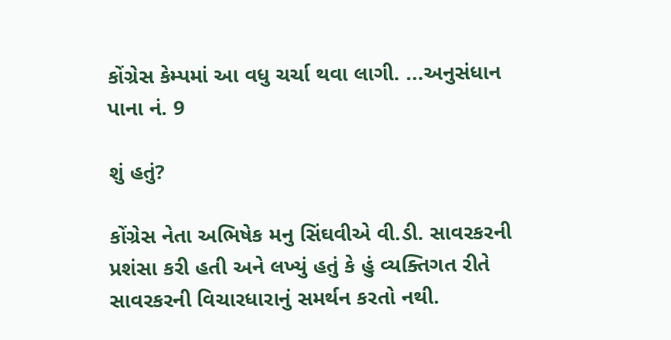કોંગ્રેસ કેમ્પમાં આ વધુ ચર્ચા થવા લાગી. ...અનુસંધાન પાના નં. 9

શું હતું?

કોંગ્રેસ નેતા અભિષેક મનુ સિંઘવીએ વી.ડી. સાવરકરની પ્રશંસા કરી હતી અને લખ્યું હતું કે હું વ્યક્તિગત રીતે સાવરકરની વિચારધારાનું સમર્થન કરતો નથી.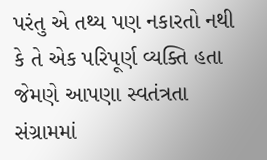પરંતુ એ તથ્ય પણ નકારતો નથી કે તે એક પરિપૂર્ણ વ્યક્તિ હતા જેમણે આપણા સ્વતંત્રતા સંગ્રામમાં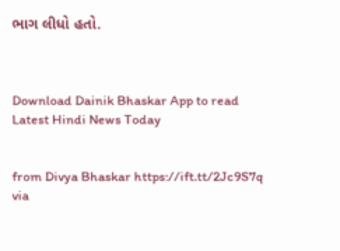ભાગ લીધો હતો.



Download Dainik Bhaskar App to read Latest Hindi News Today


from Divya Bhaskar https://ift.tt/2Jc9S7q
via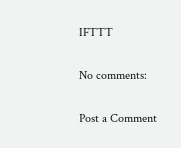IFTTT

No comments:

Post a Comment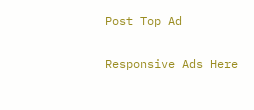Post Top Ad

Responsive Ads Here